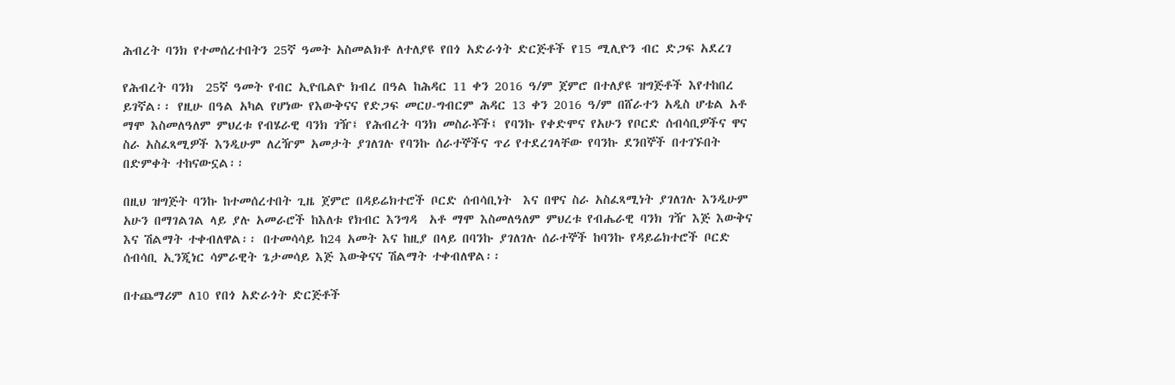ሕብረት ባንክ የተመሰረተበትን 25ኛ ዓመት አስመልክቶ ለተለያዩ የበጎ አድራጎት ድርጅቶች የ15 ሚሊዮን ብር ድጋፍ አደረገ

የሕብረት ባንክ  25ኛ ዓመት የብር ኢዮቤልዮ ክብረ በዓል ከሕዳር 11 ቀን 2016 ዓ/ም ጀምሮ በተለያዩ ዝግጅቶች እየተከበረ ይገኛል፡፡ የዚሁ በዓል አካል የሆነው የእውቅናና የድጋፍ መርሀ-ግብርም ሕዳር 13 ቀን 2016 ዓ/ም በሸራተን አዲስ ሆቴል አቶ ማሞ እስመለዓለም ምህረቱ የብሄራዊ ባንክ ገዥ፤ የሕብረት ባንክ መስራቾች፤ የባንኩ የቀድሞና የአሁን የቦርድ ሰብሳቢዎችና ዋና ስራ አስፈጻሚዎች እንዲሁም ለረዥም አመታት ያገለገሉ የባንኩ ሰራተኞችና ጥሪ የተደረገላቸው የባንኩ ደንበኞች በተገኙበት በድምቀት ተከናውኗል፡፡

በዚህ ዝግጅት ባንኩ ከተመሰረተበት ጊዜ ጀምሮ በዳይሬክተሮች ቦርድ ሰብሳቢነት  እና በዋና ስራ አስፈጻሚነት ያገለገሉ እንዲሁም አሁን በማገልገል ላይ ያሉ አመራሮች ከእለቱ የክብር እንግዳ  አቶ ማሞ እስመለዓለም ምህረቱ የብሔራዊ ባንክ ገዥ እጅ እውቅና እና ሽልማት ተቀብለዋል፡፡ በተመሳሳይ ከ24 አመት እና ከዚያ በላይ በባንኩ ያገለገሉ ሰራተኞች ከባንኩ የዳይሬክተሮች ቦርድ ሰብሳቢ ኢንጂነር ሳምራዊት ጌታመሳይ እጅ እውቅናና ሽልማት ተቀብለዋል፡፡

በተጨማሪም ለ10 የበጎ አድራጎት ድርጅቶች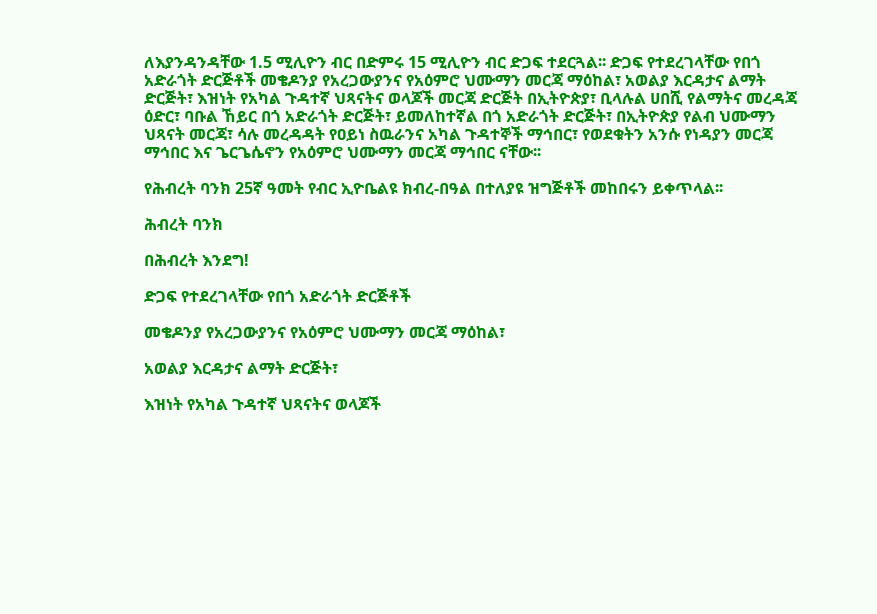ለእያንዳንዳቸው 1.5 ሚሊዮን ብር በድምሩ 15 ሚሊዮን ብር ድጋፍ ተደርጓል፡፡ ድጋፍ የተደረገላቸው የበጎ አድራጎት ድርጅቶች መቄዶንያ የአረጋውያንና የአዕምሮ ህሙማን መርጃ ማዕከል፣ አወልያ እርዳታና ልማት ድርጅት፣ እዝነት የአካል ጉዳተኛ ህጻናትና ወላጆች መርጃ ድርጅት በኢትዮጵያ፣ ቢላሉል ሀበሺ የልማትና መረዳጃ ዕድር፣ ባቡል ኸይር በጎ አድራጎት ድርጅት፣ ይመለከተኛል በጎ አድራጎት ድርጅት፣ በኢትዮጵያ የልብ ህሙማን ህጻናት መርጃ፣ ሳሉ መረዳዳት የዐይነ ስዉራንና አካል ጉዳተኞች ማኅበር፣ የወደቁትን አንሱ የነዳያን መርጃ ማኅበር እና ጌርጌሴኖን የአዕምሮ ህሙማን መርጃ ማኅበር ናቸው፡፡

የሕብረት ባንክ 25ኛ ዓመት የብር ኢዮቤልዩ ክብረ-በዓል በተለያዩ ዝግጅቶች መከበሩን ይቀጥላል፡፡

ሕብረት ባንክ

በሕብረት እንደግ!

ድጋፍ የተደረገላቸው የበጎ አድራጎት ድርጅቶች

መቄዶንያ የአረጋውያንና የአዕምሮ ህሙማን መርጃ ማዕከል፣

አወልያ እርዳታና ልማት ድርጅት፣

እዝነት የአካል ጉዳተኛ ህጻናትና ወላጆች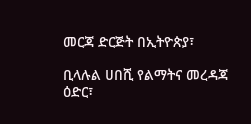መርጃ ድርጅት በኢትዮጵያ፣

ቢላሉል ሀበሺ የልማትና መረዳጃ ዕድር፣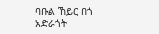ባቡል ኸይር በጎ አድራጎት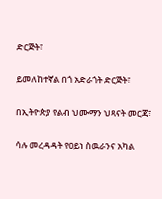ድርጅት፣

ይመለከተኛል በጎ አድራጎት ድርጅት፣

በኢትዮጵያ የልብ ህሙማን ህጻናት መርጃ፣

ሳሉ መረዳዳት የዐይነ ስዉራንና አካል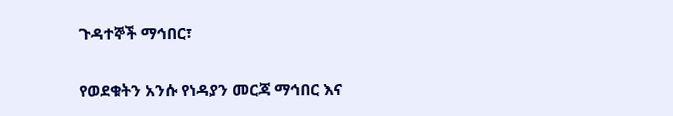ጉዳተኞች ማኅበር፣

የወደቁትን አንሱ የነዳያን መርጃ ማኅበር እና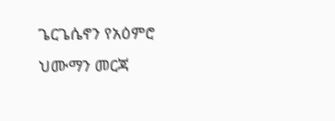ጌርጌሴኖን የአዕምሮ ህሙማን መርጃ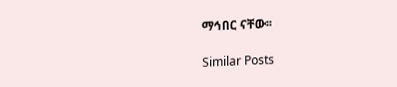ማኅበር ናቸው፡፡

Similar Posts